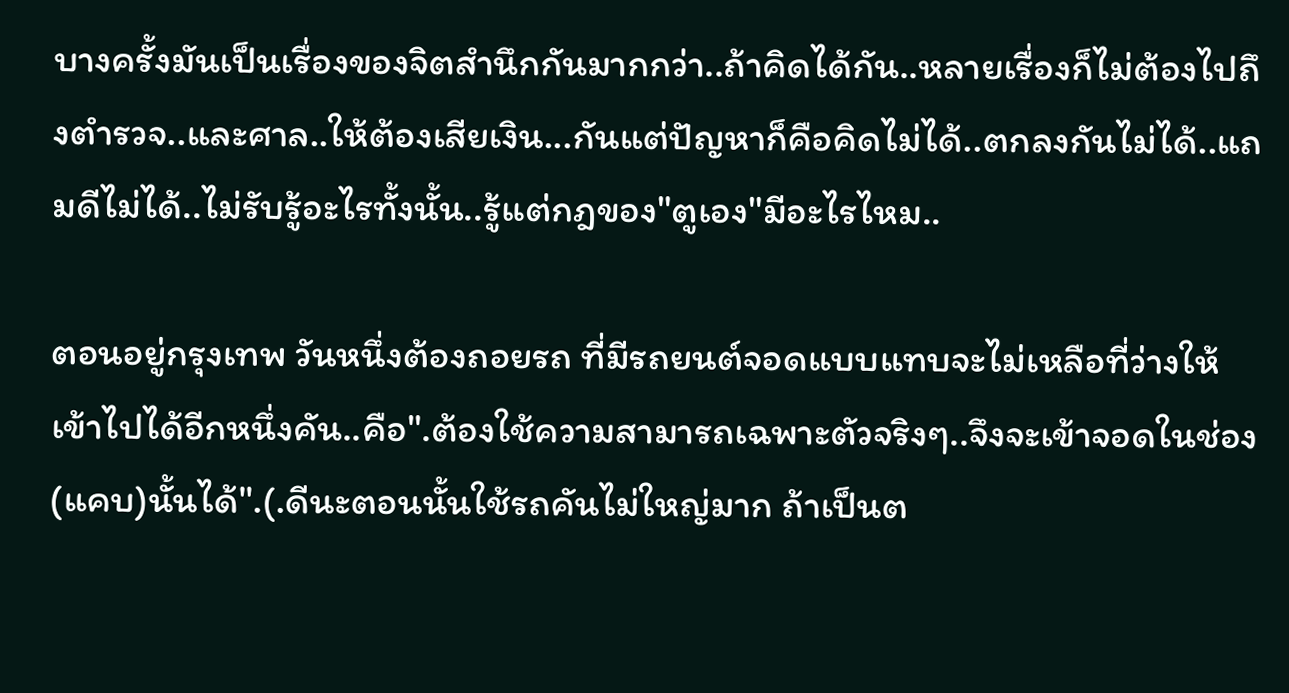บางครั้งมันเป็นเรื่องของจิตสำนึกกันมากกว่า..ถ้าคิดได้กัน..หลายเรื่องก็ไม่ต้องไปถึงตำรวจ..และศาล..ให้ต้องเสียเงิน...กันแต่ปัญหาก็คือคิดไม่ได้..ตกลงกันไม่ได้..แถมดีไม่ได้..ไม่รับรู้อะไรทั้งนั้น..รู้แต่กฎของ"ตูเอง"มีอะไรไหม..

ตอนอยู่กรุงเทพ วันหนึ่งต้องถอยรถ ที่มีรถยนต์จอดแบบแทบจะไม่เหลือที่ว่างให้เข้าไปได้อีกหนึ่งคัน..คือ".ต้องใช้ความสามารถเฉพาะตัวจริงๆ..จึงจะเข้าจอดในช่อง(แคบ)นั้นได้".(.ดีนะตอนนั้นใช้รถคันไม่ใหญ่มาก ถ้าเป็นต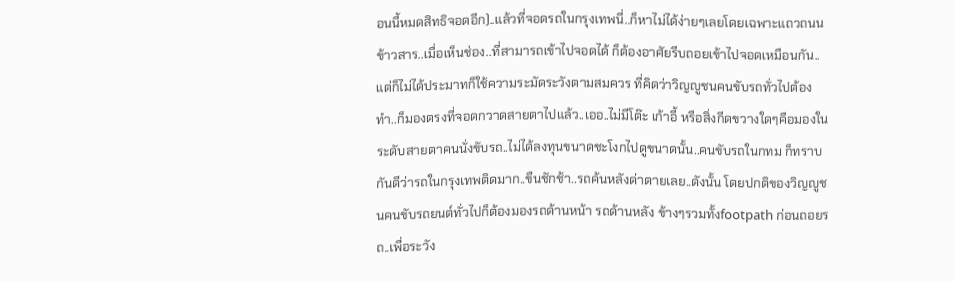อนนี้หมดสิทธิจอดอีก)..แล้วที่จอดรถในกรุงเทพนี่..ก็หาไม่ได้ง่ายๆเลยโดยเฉพาะแถวถนนข้าวสาร..เมื่อเห็นช่อง..ที่สามารถเข้าไปจอดได้ ก็ต้องอาศัยรีบถอยเข้าไปจอดเหมือนกัน..แต่ก็ไม่ได้ประมาทก็ใช้ความระมัดระวังตามสมควร ที่คิดว่าวิญญูชนคนขับรถทั่วไปต้องทำ..ก็มองตรงที่จอดกวาดสายตาไปแล้ว..เออ..ไม่มีโต๊ะ เก้าอี้ หรือสิ่งกีดขวางใดๆคือมองในระดับสายตาคนนั่งขับรถ..ไม่ได้ลงทุนขนาดชะโงกไปดูขนาดนั้น..คนขับรถในกทม ก็ทราบกันดีว่ารถในกรุงเทพติดมาก..ขืนชักช้า..รถค้นหลังด่าตายเลย..ดังนั้น โดยปกติของวิญญูชนคนขับรถยนต์ทั่วไปก็ต้องมองรถด้านหน้า รถด้านหลัง ข้างๆรวมทั้งfootpath ก่อนถอยรถ..เพื่อระวัง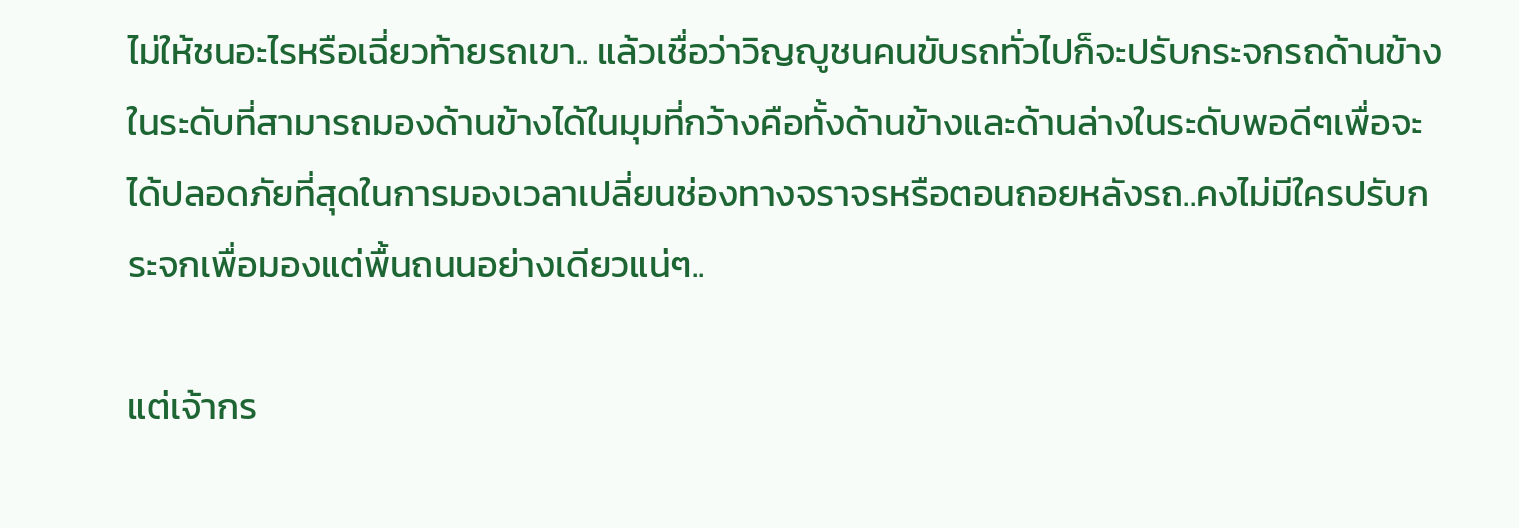ไม่ให้ชนอะไรหรือเฉี่ยวท้ายรถเขา.. แล้วเชื่อว่าวิญญูชนคนขับรถทั่วไปก็จะปรับกระจกรถด้านข้างในระดับที่สามารถมองด้านข้างได้ในมุมที่กว้างคือทั้งด้านข้างและด้านล่างในระดับพอดีๆเพื่อจะได้ปลอดภัยที่สุดในการมองเวลาเปลี่ยนช่องทางจราจรหรือตอนถอยหลังรถ..คงไม่มีใครปรับกระจกเพื่อมองแต่พื้นถนนอย่างเดียวแน่ๆ..

แต่เจ้ากร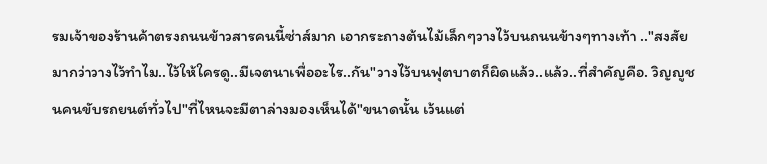รมเจ้าของร้านค้าตรงถนนข้าวสารคนนี้ซ่าส์มาก เอากระถางต้นไม้เล็กๆวางไว้บนถนนข้างๆทางเท้า .."สงสัยมากว่าวางไว้ทำไม..ไว้ให้ใครดู..มีเจตนาเพื่ออะไร..กัน"วางไว้บนฟุตบาตก็ผิดแล้ว..แล้ว..ที่สำคัญคือ. วิญญูชนคนขับรถยนต์ทั่วไป"ที่ไหนจะมีตาล่างมองเห็นได้"ขนาดนั้น เว้นแต่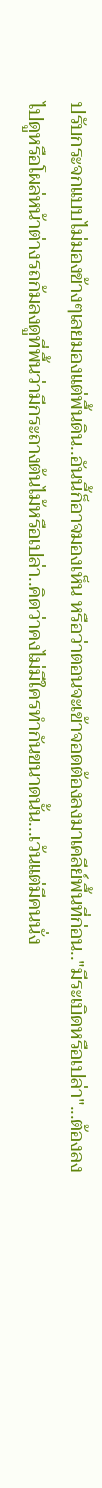ปรับกระจกแบบไม่มองข้างๆเลยมองแต่พื้นดิน..อันนี้ก็อาจมองเห็น หรือว่าตอนจะเข้าจอดต้องลงมาเคลีย์พื้นที่ก่อน.."มีระเบิดหรือเปล่า"...ต้องลงไปดูหรือโผล่หน้าต่างรถก้มลงดูที่พื้นว่ามีกระถางต้นไม้หรือเปล่า..คิดว่าคงไม่มีใครทำกันขนาดนั้น...เว้นแต่มีคนนั่ง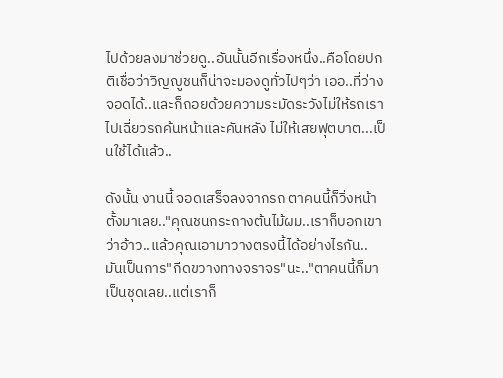ไปด้วยลงมาช่วยดู..อันนั้นอีกเรื่องหนึ่ง..คือโดยปกติเชื่อว่าวิญญูชนก็น่าจะมองดูทั่วไปๆว่า เออ..ที่ว่างจอดได้..และก็ถอยด้วยความระมัดระวังไม่ให้รถเราไปเฉี่ยวรถค้นหน้าและคันหลัง ไม่ให้เสยฟุตบาต...เป็นใช้ได้แล้ว..

ดังนั้น งานนี้ จอดเสร็จลงจากรถ ตาคนนี้ก็วิ่งหน้าตั้งมาเลย.."คุณชนกระถางต้นไม้ผม..เราก็บอกเขาว่าอ้าว..แล้วคุณเอามาวางตรงนี้ได้อย่างไรกัน.. มันเป็นการ"กีดขวางทางจราจร"นะ.."ตาคนนี้ก็มาเป็นชุดเลย..แต่เราก็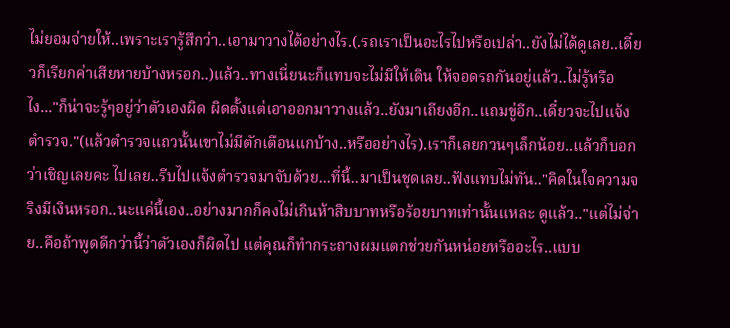ไม่ยอมจ่ายให้..เพราะเรารู้สึกว่า..เอามาวางได้อย่างไร.(.รถเราเป็นอะไรไปหรือเปล่า..ยังไม่ได้ดูเลย..เดี๋ยวก็เรียกค่าเสียหายบ้างหรอก..)แล้ว..ทางเนี่ยนะก็แทบจะไม่มีให้เดิน ให้จอดรถกันอยู่แล้ว..ไม่รู้หรือไง..."ก็น่าจะรู้ๆอยู่ว่าตัวเองผิด ผิดตั้งแต่เอาออกมาวางแล้ว..ยังมาเถียงอีก..แถมขู่อีก..เดี๋ยวจะไปแจ้งตำรวจ."(แล้วตำรวจแถวนั้นเขาไม่มีตักเตือนแกบ้าง..หรืออย่างไร).เราก็เลยกวนๆเล็กน้อย..แล้วก็บอกว่าเชิญเลยคะ ไปเลย..รีบไปแจ้งตำรวจมาจับด้วย...ที่นี้..มาเป็นชุดเลย..ฟังแทบไม่ทัน.."คิดในใจความจริงมีเงินหรอก..นะแค่นี้เอง..อย่างมากก็คงไม่เกินห้าสิบบาทหรือร้อยบาทเท่านั้นแหละ ดูแล้ว.."แต่ไม่จ่าย..คือถ้าพูดดีกว่านี้ว่าตัวเองก็ผิดไป แต่คุณก็ทำกระถางผมแตกช่วยกันหน่อยหรืออะไร..แบบ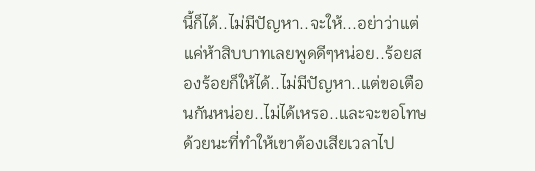นี้ก็ได้..ไม่มีปัญหา..จะให้...อย่าว่าแต่แค่ห้าสิบบาทเลยพูดดีๆหน่อย..ร้อยสองร้อยก็ให้ได้..ไม่มีปัญหา..แต่ขอเตือนกันหน่อย..ไม่ได้เหรอ..และจะขอโทษด้วยนะที่ทำให้เขาต้องเสียเวลาไป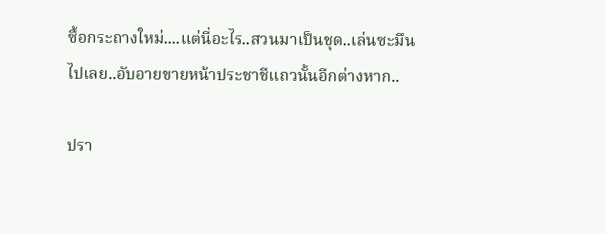ซื้อกระถางใหม่....แต่นี่อะไร..สวนมาเป็นชุด..เล่นซะมึนไปเลย..อับอายขายหน้าประชาชีแถวนั้นอีกต่างหาก..

ปรา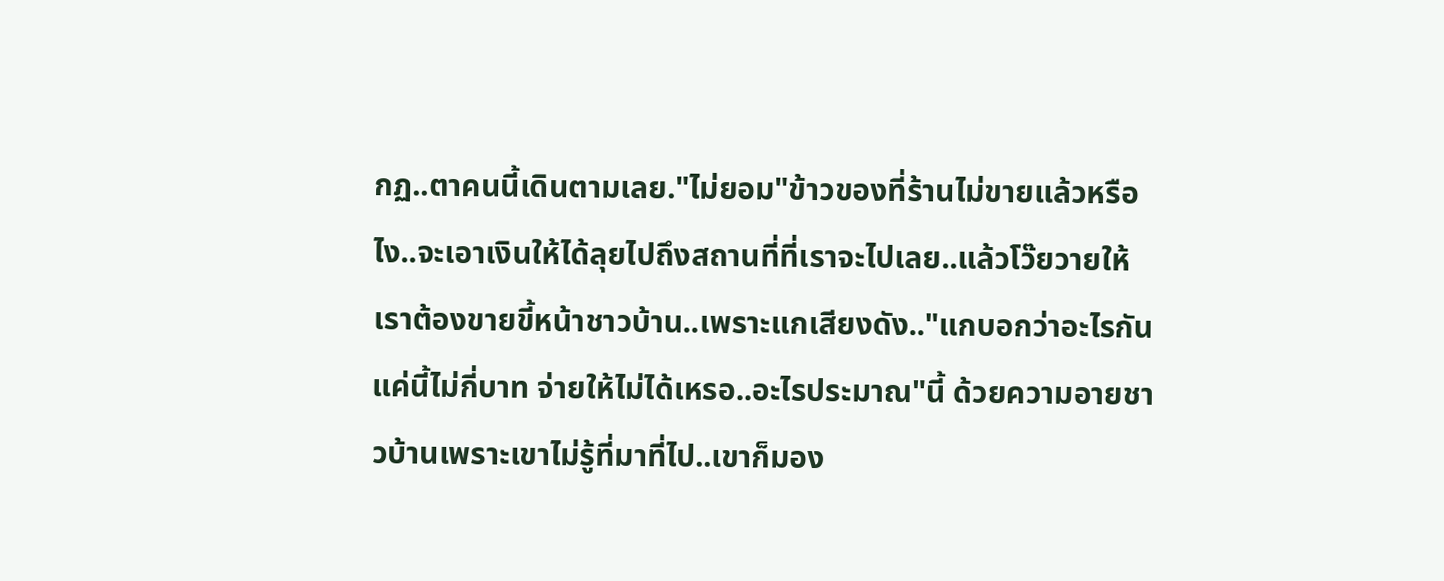กฏ..ตาคนนี้เดินตามเลย."ไม่ยอม"ข้าวของที่ร้านไม่ขายแล้วหรือไง..จะเอาเงินให้ได้ลุยไปถึงสถานที่ที่เราจะไปเลย..แล้วโว๊ยวายให้เราต้องขายขี้หน้าชาวบ้าน..เพราะแกเสียงดัง.."แกบอกว่าอะไรกันแค่นี้ไม่กี่บาท จ่ายให้ไม่ได้เหรอ..อะไรประมาณ"นี้ ด้วยความอายชาวบ้านเพราะเขาไม่รู้ที่มาที่ไป..เขาก็มอง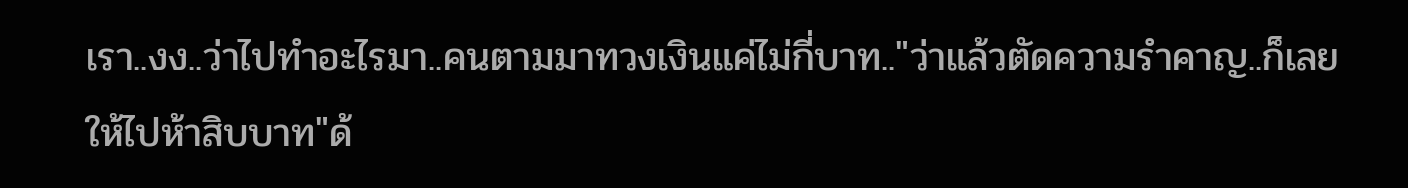เรา..งง..ว่าไปทำอะไรมา..คนตามมาทวงเงินแค่ไม่กี่บาท.."ว่าแล้วตัดความรำคาญ..ก็เลยให้ไปห้าสิบบาท"ด้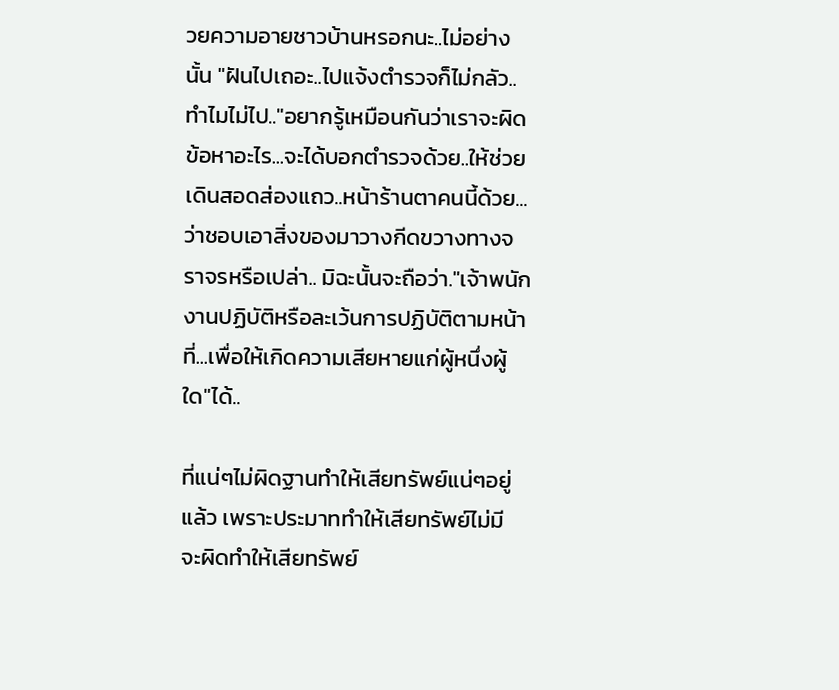วยความอายชาวบ้านหรอกนะ..ไม่อย่างนั้น "ฝันไปเถอะ..ไปแจ้งตำรวจก็ไม่กลัว..ทำไมไม่ไป.."อยากรู้เหมือนกันว่าเราจะผิดข้อหาอะไร...จะได้บอกตำรวจด้วย..ให้ช่วยเดินสอดส่องแถว..หน้าร้านตาคนนี้ด้วย...ว่าชอบเอาสิ่งของมาวางกีดขวางทางจราจรหรือเปล่า.. มิฉะนั้นจะถือว่า."เจ้าพนักงานปฏิบัติหรือละเว้นการปฏิบัติตามหน้าที่...เพื่อให้เกิดความเสียหายแก่ผู้หนึ่งผู้ใด"ได้..

ที่แน่ๆไม่ผิดฐานทำให้เสียทรัพย์แน่ๆอยู่แล้ว เพราะประมาททำให้เสียทรัพย์ไม่มี  จะผิดทำให้เสียทรัพย์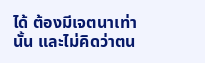ได้ ต้องมีเจตนาเท่านั้น และไม่คิดว่าตน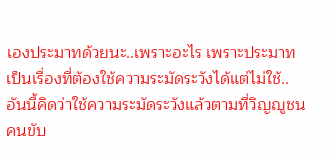เองประมาทด้วยนะ..เพราะอะไร เพราะประมาทเป็นเรื่องที่ต้องใช้ความระมัดระวังได้แต่ไม่ใช้..อันนี้คิดว่าใช้ความระมัดระวังแล้วตามที่วิญญูชนคนขับ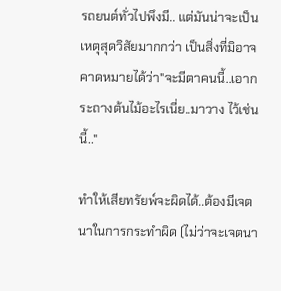รถยนต์ทั่วไปพึงมี.. แต่มันน่าจะเป็นเหตุสุดวิสัยมากกว่า เป็นสิ่งที่มิอาจคาดหมายได้ว่า"จะมีตาคนนี้..เอากระถางต้นไม้อะไรเนี่ย..มาวาง ไว้เช่นนี้.."

ทำให้เสียทรัยพ์จะผิดได้..ต้องมีเจตนาในการกระทำผิด (ไม่ว่าจะเจตนา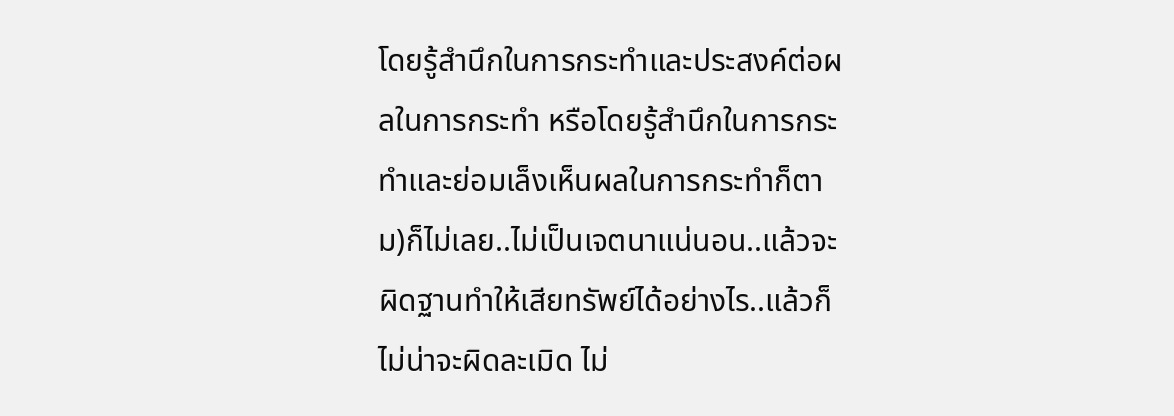โดยรู้สำนึกในการกระทำและประสงค์ต่อผลในการกระทำ หรือโดยรู้สำนึกในการกระทำและย่อมเล็งเห็นผลในการกระทำก็ตาม)ก็ไม่เลย..ไม่เป็นเจตนาแน่นอน..แล้วจะผิดฐานทำให้เสียทรัพย์ได้อย่างไร..แล้วก็ไม่น่าจะผิดละเมิด ไม่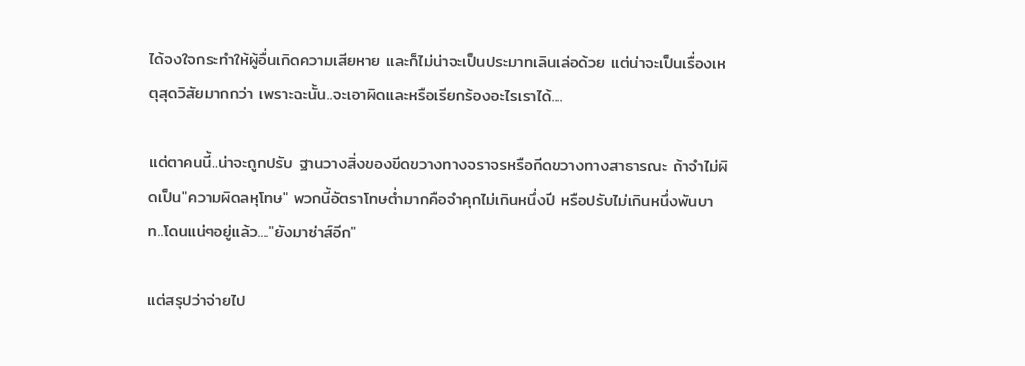ได้จงใจกระทำให้ผู้อื่นเกิดความเสียหาย และก็ไม่น่าจะเป็นประมาทเลินเล่อด้วย แต่น่าจะเป็นเรื่องเหตุสุดวิสัยมากกว่า เพราะฉะนั้น..จะเอาผิดและหรือเรียกร้องอะไรเราได้....

แต่ตาคนนี้..น่าจะถูกปรับ ฐานวางสิ่งของขีดขวางทางจราจรหรือกีดขวางทางสาธารณะ ถ้าจำไม่ผิดเป็น"ความผิดลหุโทษ" พวกนี้อัตราโทษต่ำมากคือจำคุกไม่เกินหนึ่งปี หรือปรับไม่เกินหนึ่งพันบาท..โดนแน่ๆอยู่แล้ว...."ยังมาซ่าส์อีก"

แต่สรุปว่าจ่ายไป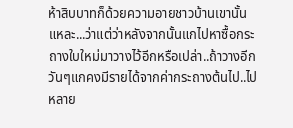ห้าสิบบาทก็ด้วยความอายชาวบ้านเขานั้นแหละ...ว่าแต่ว่าหลังจากนั้นแกไปหาซื้อกระถางใบใหม่มาวางไว้อีกหรือเปล่า..ถ้าวางอีกวันๆแกคงมีรายได้จากค่ากระถางต้นไป..ไปหลาย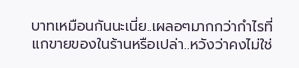บาทเหมือนกันนะเนี่ย..เผลอๆมากกว่ากำไรที่แกขายของในร้านหรือเปล่า..หวังว่าคงไม่ใช่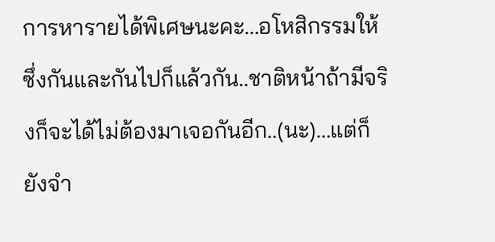การหารายได้พิเศษนะคะ...อโหสิกรรมให้ซึ่งกันและกันไปก็แล้วกัน..ชาติหน้าถ้ามีจริงก็จะได้ไม่ต้องมาเจอกันอีก..(นะ)...แต่ก็ยังจำ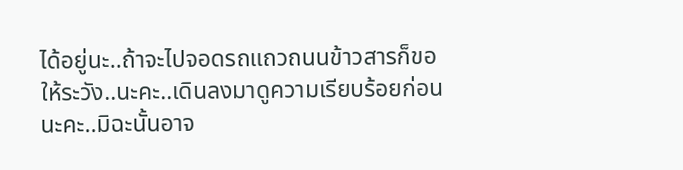ได้อยู่นะ..ถ้าจะไปจอดรถแถวถนนข้าวสารก็ขอให้ระวัง..นะคะ..เดินลงมาดูความเรียบร้อยก่อนนะคะ..มิฉะนั้นอาจ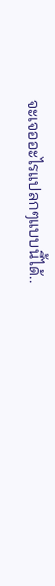จะเจออะไรแปลกๆแบบนี้ได้..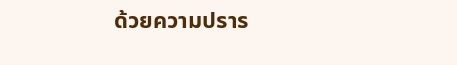ด้วยความปราร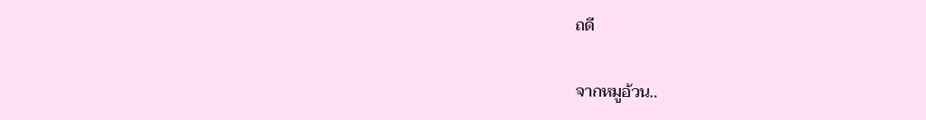ถดี

จากหมูอ้วน..